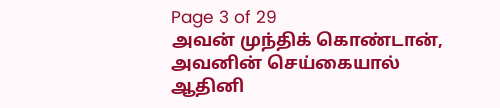Page 3 of 29
அவன் முந்திக் கொண்டான், அவனின் செய்கையால் ஆதினி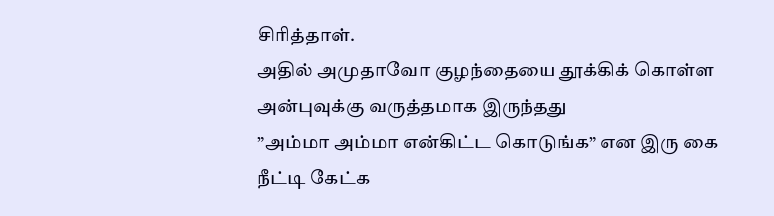சிரித்தாள்.
அதில் அமுதாவோ குழந்தையை தூக்கிக் கொள்ள அன்புவுக்கு வருத்தமாக இருந்தது
”அம்மா அம்மா என்கிட்ட கொடுங்க” என இரு கை நீட்டி கேட்க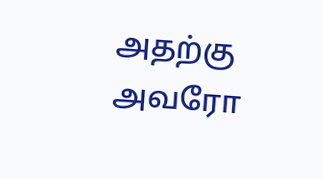அதற்கு அவரோ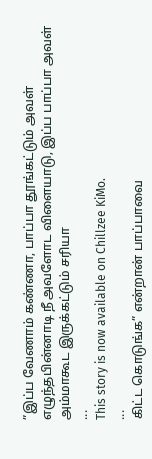”இப்ப வேணாம் கண்ணா, பாப்பா தூங்கட்டும் அவள் எழுந்தபின்னாடி நீ அவளோட விளையாடு, இப்ப பாப்பா அவள் அம்மாகூட இருக்கட்டும் சரியா
...
This story is now available on Chillzee KiMo.
...
கிட்ட கொடுங்க” என்றான் பாப்பாவை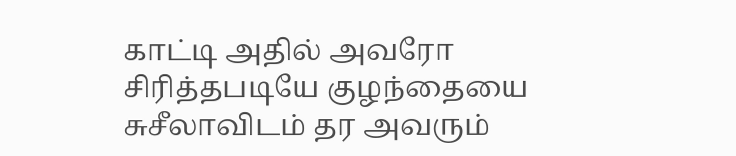காட்டி அதில் அவரோ சிரித்தபடியே குழந்தையை சுசீலாவிடம் தர அவரும்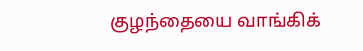குழந்தையை வாங்கிக்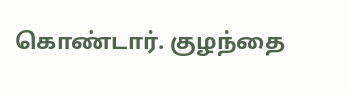கொண்டார். குழந்தை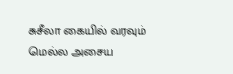சுசீலா கையில் வரவும் மெல்ல அசைய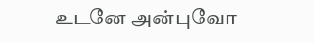உடனே அன்புவோ